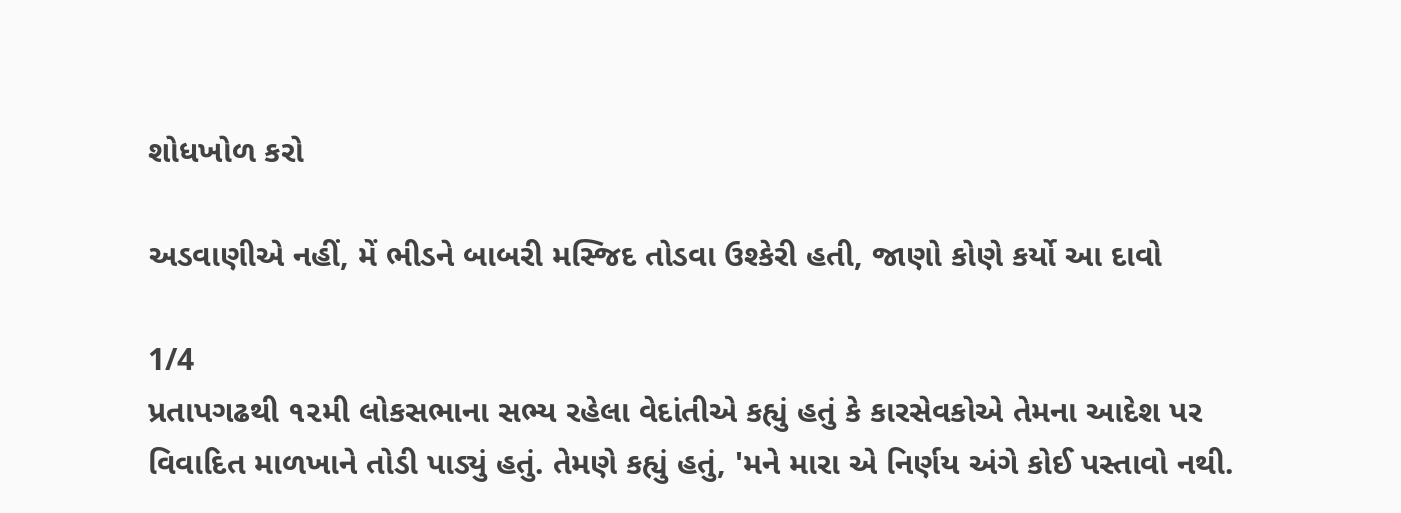શોધખોળ કરો

અડવાણીએ નહીં, મેં ભીડને બાબરી મસ્જિદ તોડવા ઉશ્કેરી હતી, જાણો કોણે કર્યો આ દાવો

1/4
પ્રતાપગઢથી ૧૨મી લોકસભાના સભ્ય રહેલા વેદાંતીએ કહ્યું હતું કે કારસેવકોએ તેમના આદેશ પર વિવાદિત માળખાને તોડી પાડ્યું હતું. તેમણે કહ્યું હતું, 'મને મારા એ નિર્ણય અંગે કોઈ પસ્તાવો નથી.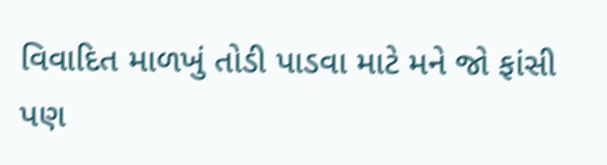વિવાદિત માળખું તોડી પાડવા માટે મને જો ફાંસી પણ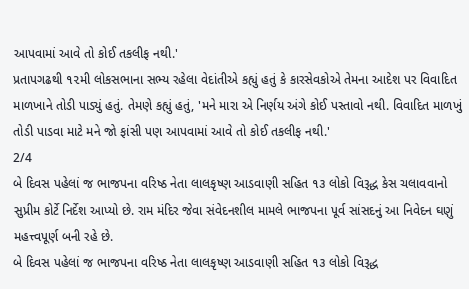આપવામાં આવે તો કોઈ તકલીફ નથી.'
પ્રતાપગઢથી ૧૨મી લોકસભાના સભ્ય રહેલા વેદાંતીએ કહ્યું હતું કે કારસેવકોએ તેમના આદેશ પર વિવાદિત માળખાને તોડી પાડ્યું હતું. તેમણે કહ્યું હતું, 'મને મારા એ નિર્ણય અંગે કોઈ પસ્તાવો નથી. વિવાદિત માળખું તોડી પાડવા માટે મને જો ફાંસી પણ આપવામાં આવે તો કોઈ તકલીફ નથી.'
2/4
બે દિવસ પહેલાં જ ભાજપના વરિષ્ઠ નેતા લાલકૃષ્ણ આડવાણી સહિત ૧૩ લોકો વિરૂદ્ધ કેસ ચલાવવાનો સુપ્રીમ કોર્ટે નિર્દેશ આપ્યો છે. રામ મંદિર જેવા સંવેદનશીલ મામલે ભાજપના પૂર્વ સાંસદનું આ નિવેદન ઘણું મહત્ત્વપૂર્ણ બની રહે છે.
બે દિવસ પહેલાં જ ભાજપના વરિષ્ઠ નેતા લાલકૃષ્ણ આડવાણી સહિત ૧૩ લોકો વિરૂદ્ધ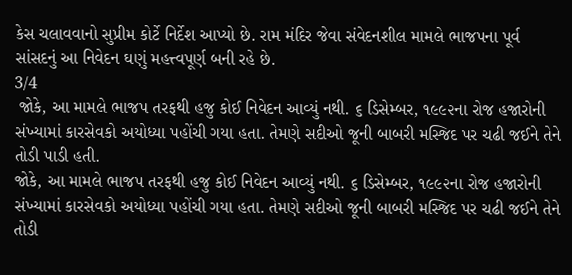કેસ ચલાવવાનો સુપ્રીમ કોર્ટે નિર્દેશ આપ્યો છે. રામ મંદિર જેવા સંવેદનશીલ મામલે ભાજપના પૂર્વ સાંસદનું આ નિવેદન ઘણું મહત્ત્વપૂર્ણ બની રહે છે.
3/4
 જોકે, આ મામલે ભાજપ તરફથી હજુ કોઈ નિવેદન આવ્યું નથી. ૬ ડિસેમ્બર, ૧૯૯૨ના રોજ હજારોની સંખ્યામાં કારસેવકો અયોધ્યા પહોંચી ગયા હતા. તેમણે સદીઓ જૂની બાબરી મસ્જિદ પર ચઢી જઈને તેને તોડી પાડી હતી.
જોકે, આ મામલે ભાજપ તરફથી હજુ કોઈ નિવેદન આવ્યું નથી. ૬ ડિસેમ્બર, ૧૯૯૨ના રોજ હજારોની સંખ્યામાં કારસેવકો અયોધ્યા પહોંચી ગયા હતા. તેમણે સદીઓ જૂની બાબરી મસ્જિદ પર ચઢી જઈને તેને તોડી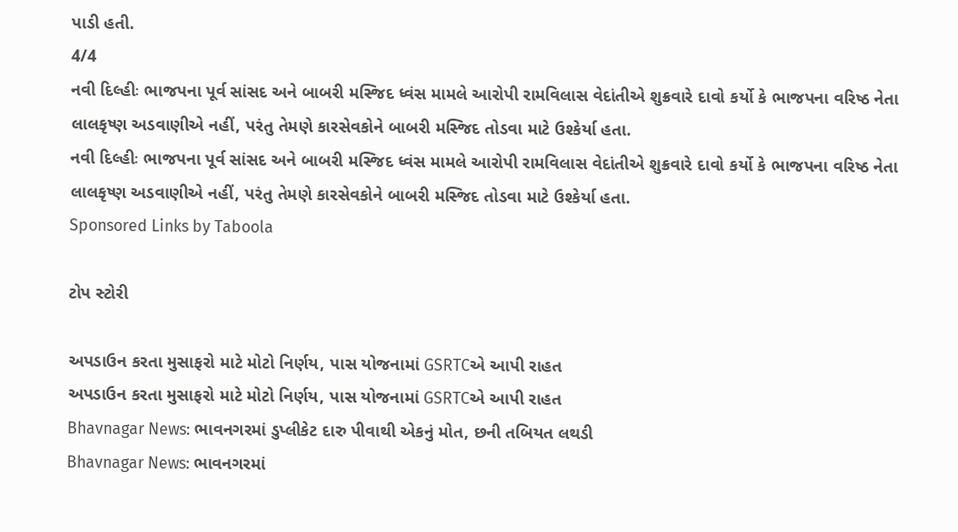પાડી હતી.
4/4
નવી દિલ્હીઃ ભાજપના પૂર્વ સાંસદ અને બાબરી મસ્જિદ ધ્વંસ મામલે આરોપી રામવિલાસ વેદાંતીએ શુક્રવારે દાવો કર્યો કે ભાજપના વરિષ્ઠ નેતા લાલકૃષ્ણ અડવાણીએ નહીં, પરંતુ તેમણે કારસેવકોને બાબરી મસ્જિદ તોડવા માટે ઉશ્કેર્યા હતા.
નવી દિલ્હીઃ ભાજપના પૂર્વ સાંસદ અને બાબરી મસ્જિદ ધ્વંસ મામલે આરોપી રામવિલાસ વેદાંતીએ શુક્રવારે દાવો કર્યો કે ભાજપના વરિષ્ઠ નેતા લાલકૃષ્ણ અડવાણીએ નહીં, પરંતુ તેમણે કારસેવકોને બાબરી મસ્જિદ તોડવા માટે ઉશ્કેર્યા હતા.
Sponsored Links by Taboola

ટોપ સ્ટોરી

અપડાઉન કરતા મુસાફરો માટે મોટો નિર્ણય, પાસ યોજનામાં GSRTCએ આપી રાહત
અપડાઉન કરતા મુસાફરો માટે મોટો નિર્ણય, પાસ યોજનામાં GSRTCએ આપી રાહત
Bhavnagar News: ભાવનગરમાં ડુપ્લીકેટ દારુ પીવાથી એકનું મોત, છની તબિયત લથડી
Bhavnagar News: ભાવનગરમાં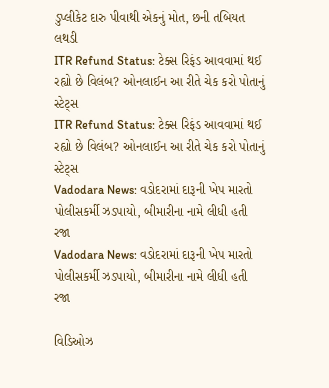ડુપ્લીકેટ દારુ પીવાથી એકનું મોત, છની તબિયત લથડી
ITR Refund Status: ટેક્સ રિફંડ આવવામાં થઈ રહ્યો છે વિલંબ? ઓનલાઈન આ રીતે ચેક કરો પોતાનું સ્ટેટ્સ
ITR Refund Status: ટેક્સ રિફંડ આવવામાં થઈ રહ્યો છે વિલંબ? ઓનલાઈન આ રીતે ચેક કરો પોતાનું સ્ટેટ્સ
Vadodara News: વડોદરામાં દારૂની ખેપ મારતો પોલીસકર્મી ઝડપાયો, બીમારીના નામે લીધી હતી રજા
Vadodara News: વડોદરામાં દારૂની ખેપ મારતો પોલીસકર્મી ઝડપાયો, બીમારીના નામે લીધી હતી રજા

વિડિઓઝ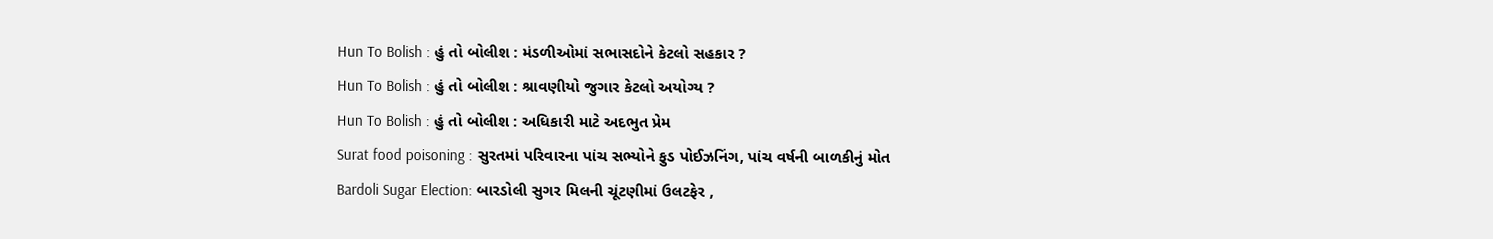Hun To Bolish : હું તો બોલીશ : મંડળીઓમાં સભાસદોને કેટલો સહકાર ?
Hun To Bolish : હું તો બોલીશ : શ્રાવણીયો જુગાર કેટલો અયોગ્ય ?
Hun To Bolish : હું તો બોલીશ : અધિકારી માટે અદભુત પ્રેમ
Surat food poisoning : સુરતમાં પરિવારના પાંચ સભ્યોને ફુડ પોઈઝનિંગ, પાંચ વર્ષની બાળકીનું મોત
Bardoli Sugar Election: બારડોલી સુગર મિલની ચૂંટણીમાં ઉલટફેર ,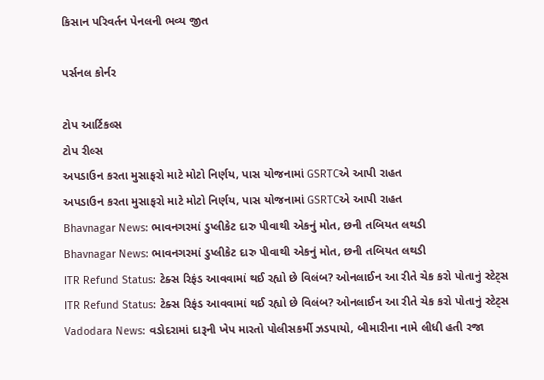કિસાન પરિવર્તન પેનલની ભવ્ય જીત

પર્સનલ કોર્નર

ટોપ આર્ટિકલ્સ
ટોપ રીલ્સ
અપડાઉન કરતા મુસાફરો માટે મોટો નિર્ણય, પાસ યોજનામાં GSRTCએ આપી રાહત
અપડાઉન કરતા મુસાફરો માટે મોટો નિર્ણય, પાસ યોજનામાં GSRTCએ આપી રાહત
Bhavnagar News: ભાવનગરમાં ડુપ્લીકેટ દારુ પીવાથી એકનું મોત, છની તબિયત લથડી
Bhavnagar News: ભાવનગરમાં ડુપ્લીકેટ દારુ પીવાથી એકનું મોત, છની તબિયત લથડી
ITR Refund Status: ટેક્સ રિફંડ આવવામાં થઈ રહ્યો છે વિલંબ? ઓનલાઈન આ રીતે ચેક કરો પોતાનું સ્ટેટ્સ
ITR Refund Status: ટેક્સ રિફંડ આવવામાં થઈ રહ્યો છે વિલંબ? ઓનલાઈન આ રીતે ચેક કરો પોતાનું સ્ટેટ્સ
Vadodara News: વડોદરામાં દારૂની ખેપ મારતો પોલીસકર્મી ઝડપાયો, બીમારીના નામે લીધી હતી રજા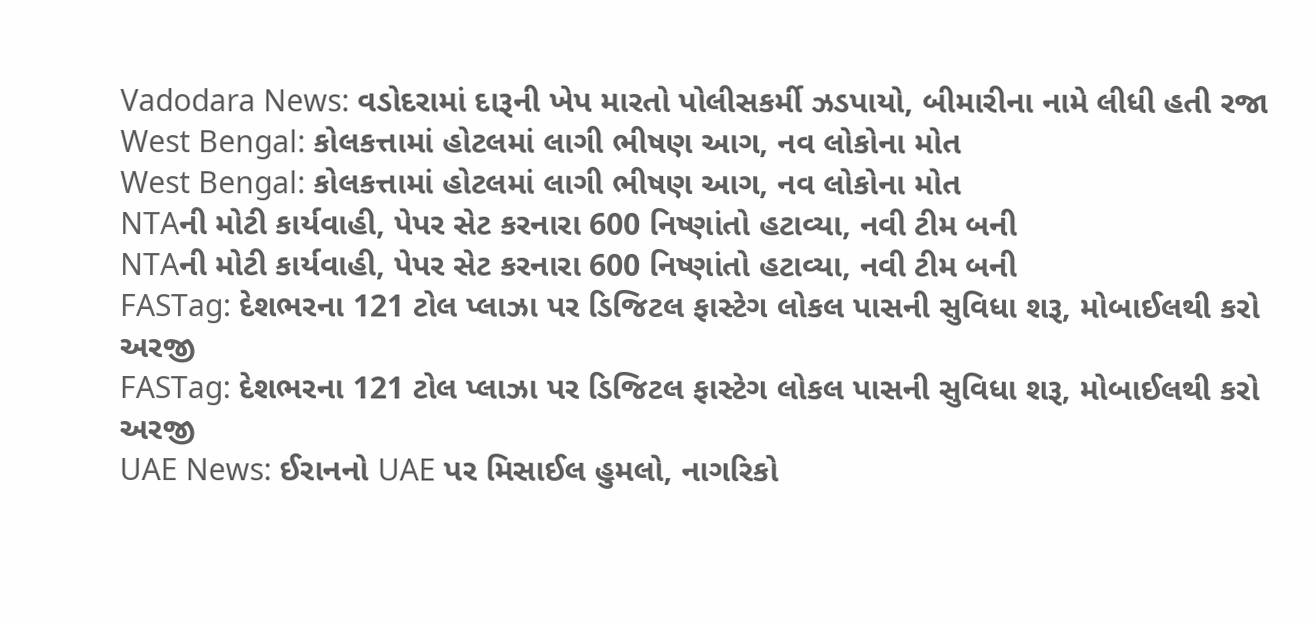Vadodara News: વડોદરામાં દારૂની ખેપ મારતો પોલીસકર્મી ઝડપાયો, બીમારીના નામે લીધી હતી રજા
West Bengal: કોલકત્તામાં હોટલમાં લાગી ભીષણ આગ, નવ લોકોના મોત
West Bengal: કોલકત્તામાં હોટલમાં લાગી ભીષણ આગ, નવ લોકોના મોત
NTAની મોટી કાર્યવાહી, પેપર સેટ કરનારા 600 નિષ્ણાંતો હટાવ્યા, નવી ટીમ બની
NTAની મોટી કાર્યવાહી, પેપર સેટ કરનારા 600 નિષ્ણાંતો હટાવ્યા, નવી ટીમ બની
FASTag: દેશભરના 121 ટોલ પ્લાઝા પર ડિજિટલ ફાસ્ટેગ લોકલ પાસની સુવિધા શરૂ, મોબાઈલથી કરો અરજી
FASTag: દેશભરના 121 ટોલ પ્લાઝા પર ડિજિટલ ફાસ્ટેગ લોકલ પાસની સુવિધા શરૂ, મોબાઈલથી કરો અરજી
UAE News: ઈરાનનો UAE પર મિસાઈલ હુમલો, નાગરિકો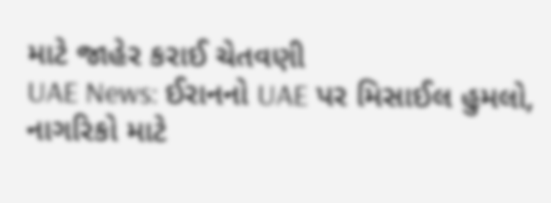માટે જાહેર કરાઈ ચેતવણી
UAE News: ઈરાનનો UAE પર મિસાઈલ હુમલો, નાગરિકો માટે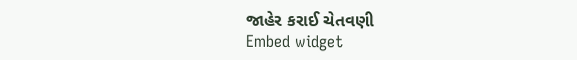જાહેર કરાઈ ચેતવણી
Embed widget